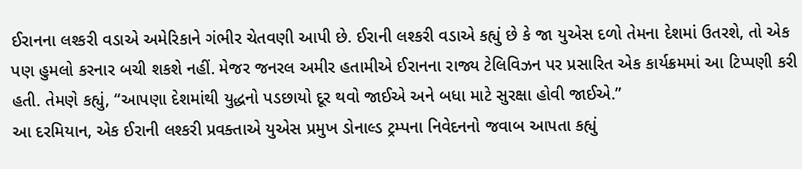ઈરાનના લશ્કરી વડાએ અમેરિકાને ગંભીર ચેતવણી આપી છે. ઈરાની લશ્કરી વડાએ કહ્યું છે કે જા યુએસ દળો તેમના દેશમાં ઉતરશે, તો એક પણ હુમલો કરનાર બચી શકશે નહીં. મેજર જનરલ અમીર હતામીએ ઈરાનના રાજ્ય ટેલિવિઝન પર પ્રસારિત એક કાર્યક્રમમાં આ ટિપ્પણી કરી હતી. તેમણે કહ્યું, “આપણા દેશમાંથી યુદ્ધનો પડછાયો દૂર થવો જાઈએ અને બધા માટે સુરક્ષા હોવી જાઈએ.”
આ દરમિયાન, એક ઈરાની લશ્કરી પ્રવક્તાએ યુએસ પ્રમુખ ડોનાલ્ડ ટ્રમ્પના નિવેદનનો જવાબ આપતા કહ્યું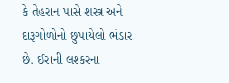કે તેહરાન પાસે શસ્ત્ર અને દારૂગોળોનો છુપાયેલો ભંડાર છે. ઈરાની લશ્કરના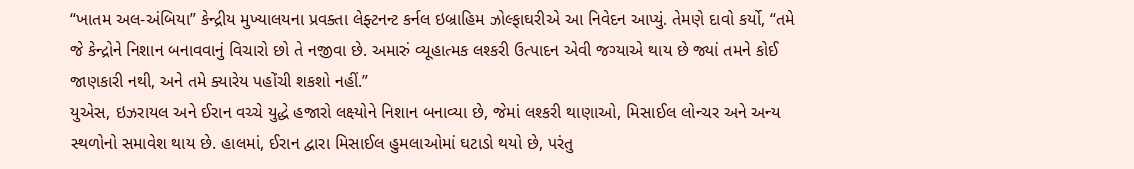“ખાતમ અલ-અંબિયા” કેન્દ્રીય મુખ્યાલયના પ્રવક્તા લેફ્ટનન્ટ કર્નલ ઇબ્રાહિમ ઝોલ્ફાઘરીએ આ નિવેદન આપ્યું. તેમણે દાવો કર્યો, “તમે જે કેન્દ્રોને નિશાન બનાવવાનું વિચારો છો તે નજીવા છે. અમારું વ્યૂહાત્મક લશ્કરી ઉત્પાદન એવી જગ્યાએ થાય છે જ્યાં તમને કોઈ જાણકારી નથી, અને તમે ક્યારેય પહોંચી શકશો નહીં.”
યુએસ, ઇઝરાયલ અને ઈરાન વચ્ચે યુદ્ધે હજારો લક્ષ્યોને નિશાન બનાવ્યા છે, જેમાં લશ્કરી થાણાઓ, મિસાઈલ લોન્ચર અને અન્ય સ્થળોનો સમાવેશ થાય છે. હાલમાં, ઈરાન દ્વારા મિસાઈલ હુમલાઓમાં ઘટાડો થયો છે, પરંતુ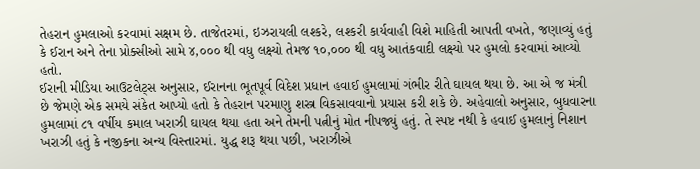તેહરાન હુમલાઓ કરવામાં સક્ષમ છે. તાજેતરમાં, ઇઝરાયલી લશ્કરે, લશ્કરી કાર્યવાહી વિશે માહિતી આપતી વખતે, જણાવ્યું હતું કે ઈરાન અને તેના પ્રોક્સીઓ સામે ૪,૦૦૦ થી વધુ લક્ષ્યો તેમજ ૧૦,૦૦૦ થી વધુ આતંકવાદી લક્ષ્યો પર હુમલો કરવામાં આવ્યો હતો.
ઈરાની મીડિયા આઉટલેટ્‌સ અનુસાર, ઈરાનના ભૂતપૂર્વ વિદેશ પ્રધાન હવાઈ હુમલામાં ગંભીર રીતે ઘાયલ થયા છે. આ એ જ મંત્રી છે જેમણે એક સમયે સંકેત આપ્યો હતો કે તેહરાન પરમાણુ શસ્ત્ર વિકસાવવાનો પ્રયાસ કરી શકે છે. અહેવાલો અનુસાર, બુધવારના હુમલામાં ૮૧ વર્ષીય કમાલ ખરાઝી ઘાયલ થયા હતા અને તેમની પત્નીનું મોત નીપજ્યું હતું. તે સ્પષ્ટ નથી કે હવાઈ હુમલાનું નિશાન ખરાઝી હતું કે નજીકના અન્ય વિસ્તારમાં. યુદ્ધ શરૂ થયા પછી, ખરાઝીએ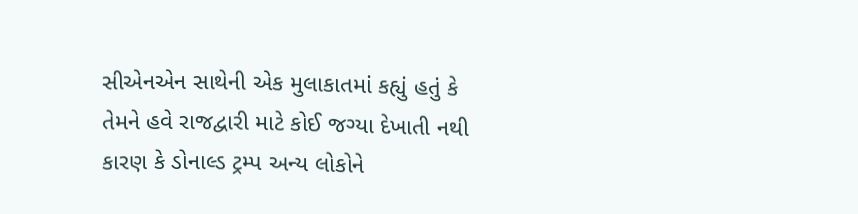સીએનએન સાથેની એક મુલાકાતમાં કહ્યું હતું કે તેમને હવે રાજદ્વારી માટે કોઈ જગ્યા દેખાતી નથી કારણ કે ડોનાલ્ડ ટ્રમ્પ અન્ય લોકોને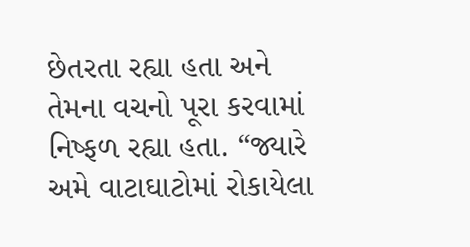છેતરતા રહ્યા હતા અને તેમના વચનો પૂરા કરવામાં નિષ્ફળ રહ્યા હતા. “જ્યારે અમે વાટાઘાટોમાં રોકાયેલા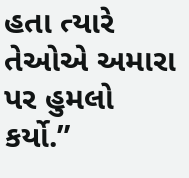હતા ત્યારે તેઓએ અમારા પર હુમલો કર્યો.”